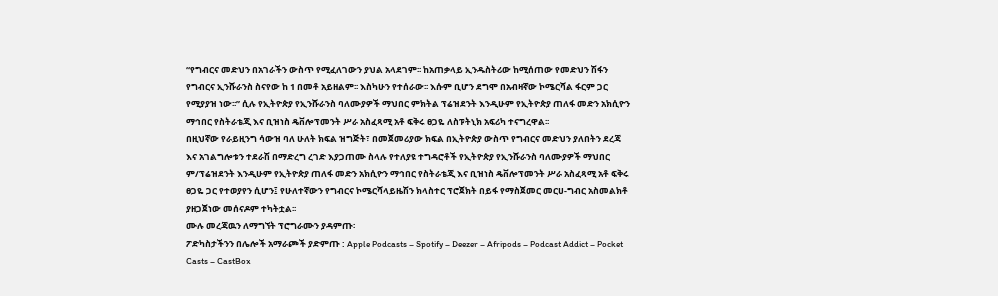“የግብርና መድህን በአገራችን ውስጥ የሚፈለገውን ያህል አላደገም፡፡ ከአጠቃላይ ኢንዱስትሪው ከሚሰጠው የመድህን ሽፋን የግብርና ኢንሹራንስ ስናየው ከ 1 በመቶ አይዘልም፡፡ እስካሁን የተሰራው፡፡ እሱም ቢሆን ደግሞ በአብዛኛው ኮሜርሻል ፋርም ጋር የሚያያዝ ነው፡፡” ሲሉ የኢትዮጵያ የኢንሹራንስ ባለሙያዎች ማህበር ምክትል ፕሬዝደንት እንዲሁም የኢትዮጵያ ጠለፋ መድን አክሲዮን ማኅበር የስትራቴጂ እና ቢዝነስ ዴቨሎፕመንት ሥራ አስፈጻሚ አቶ ፍቅሩ ፀጋዬ ለስፑትኒክ አፍሪካ ተናግረዋል፡፡
በዚህኛው የራይዚንግ ሳውዝ ባለ ሁለት ክፍል ዝግጅት፣ በመጀመሪያው ክፍል በኢትዮጵያ ውስጥ የግብርና መድህን ያለበትን ደረጃ እና አገልግሎቱን ተደራሽ በማድረግ ረገድ እያጋጠሙ ስላሉ የተለያዩ ተግዳሮቶች የኢትዮጵያ የኢንሹራንስ ባለሙያዎች ማህበር ም/ፕሬዝደንት እንዲሁም የኢትዮጵያ ጠለፋ መድን አክሲዮን ማኅበር የስትራቴጂ እና ቢዝነስ ዴቨሎፕመንት ሥራ አስፈጻሚ አቶ ፍቅሩ ፀጋዬ ጋር የተወያየን ሲሆን፤ የሁለተኛውን የግብርና ኮሜርሻላይዜሽን ክላስተር ፕሮጀክት በይፋ የማስጀመር መርሀ-ግብር አስመልክቶ ያዘጋጀነው መሰናዶም ተካትቷል፡፡
ሙሉ መረጃዉን ለማግኘት ፕሮግራሙን ያዳምጡ፡
ፖድካስታችንን በሌሎች አማራጮች ያድምጡ : Apple Podcasts – Spotify – Deezer – Afripods – Podcast Addict – Pocket Casts – CastBox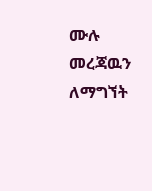ሙሉ መረጃዉን ለማግኘት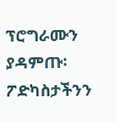ፕሮግራሙን ያዳምጡ፡
ፖድካስታችንን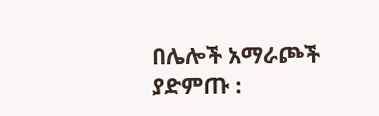በሌሎች አማራጮች ያድምጡ :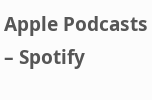Apple Podcasts – Spotify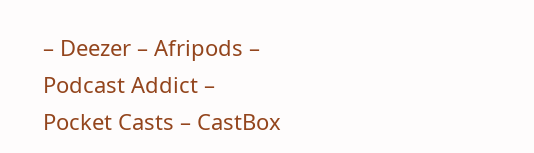– Deezer – Afripods – Podcast Addict – Pocket Casts – CastBox